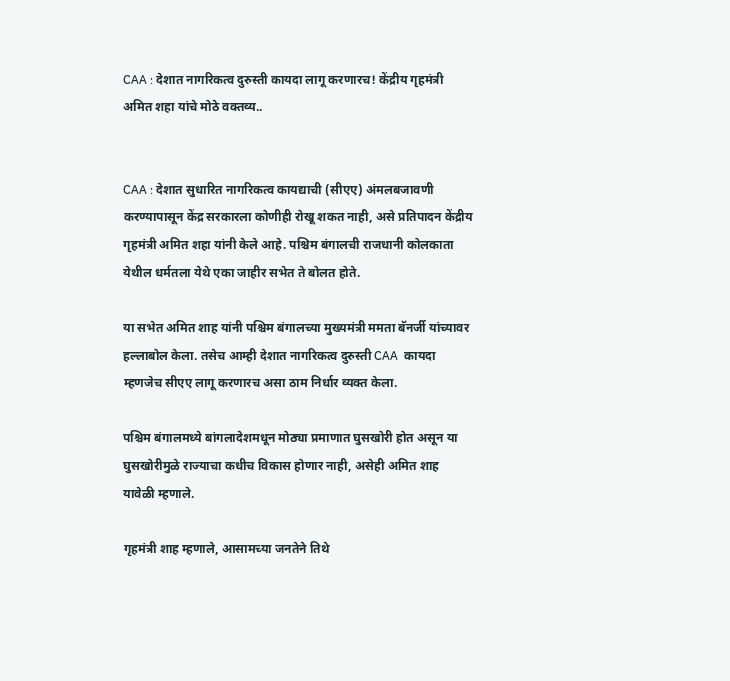CAA : देशात नागरिकत्व दुरुस्ती कायदा लागू करणारच! केंद्रीय गृहमंत्री अमित शहा यांचे मोठे वक्तव्य..


CAA : देशात सुधारित नागरिकत्व कायद्याची (सीएए) अंमलबजावणी करण्यापासून केंद्र सरकारला कोणीही रोखू शकत नाही, असे प्रतिपादन केंद्रीय गृहमंत्री अमित शहा यांनी केले आहे. पश्चिम बंगालची राजधानी कोलकाता येथील धर्मतला येथे एका जाहीर सभेत ते बोलत होते.

या सभेत अमित शाह यांनी पश्चिम बंगालच्या मुख्यमंत्री ममता बॅनर्जी यांच्यावर हल्लाबोल केला. तसेच आम्ही देशात नागरिकत्व दुरुस्ती CAA  कायदा म्हणजेच सीएए लागू करणारच असा ठाम निर्धार व्यक्त केला.

पश्चिम बंगालमध्ये बांगलादेशमधून मोठ्या प्रमाणात घुसखोरी होत असून या घुसखोरीमुळे राज्याचा कधीच विकास होणार नाही, असेही अमित शाह यावेळी म्हणाले.

गृहमंत्री शाह म्हणाले, आसामच्या जनतेने तिथे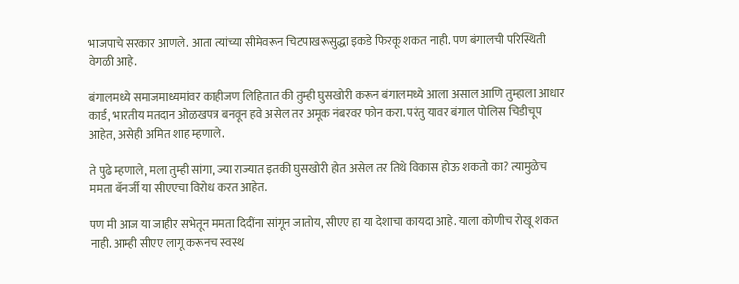भाजपाचे सरकार आणले. आता त्यांच्या सीमेवरून चिटपाखरूसुद्धा इकडे फिरकू शकत नाही. पण बंगालची परिस्थिती वेगळी आहे.

बंगालमध्ये समाजमाध्यमांवर काहीजण लिहितात की तुम्ही घुसखोरी करून बंगालमध्ये आला असाल आणि तुम्हाला आधार कार्ड, भारतीय मतदान ओळखपत्र बनवून हवे असेल तर अमूक नंबरवर फोन करा. परंतु यावर बंगाल पोलिस चिडीचूप आहेत, असेही अमित शाह म्हणाले.

ते पुढे म्हणाले, मला तुम्ही सांगा, ज्या राज्यात इतकी घुसखोरी होत असेल तर तिथे विकास होऊ शकतो का? त्यामुळेच ममता बॅनर्जी या सीएएचा विरोध करत आहेत.

पण मी आज या जाहीर सभेतून ममता दिदींना सांगून जातोय, सीएए हा या देशाचा कायदा आहे. याला कोणीच रोखू शकत नाही. आम्ही सीएए लागू करूनच स्वस्थ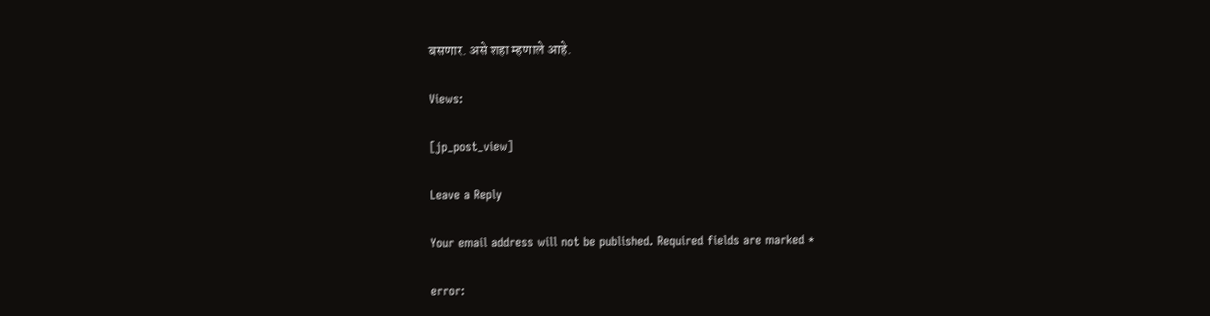बसणार. असे शहा म्हणाले आहे.

Views:

[jp_post_view]

Leave a Reply

Your email address will not be published. Required fields are marked *

error: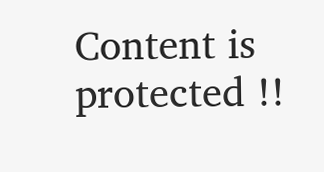Content is protected !!